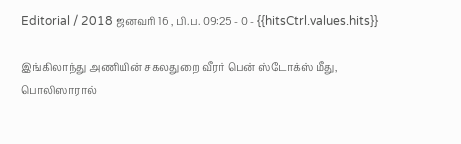Editorial / 2018 ஜனவரி 16 , பி.ப. 09:25 - 0 - {{hitsCtrl.values.hits}}

இங்கிலாந்து அணியின் சகலதுறை வீரர் பென் ஸ்டோக்ஸ் மீது, பொலிஸாரால்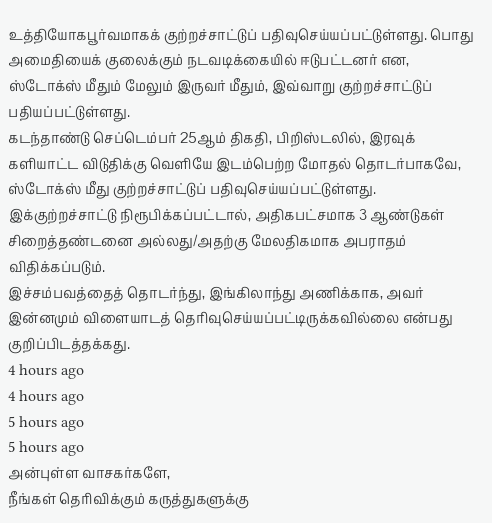உத்தியோகபூர்வமாகக் குற்றச்சாட்டுப் பதிவுசெய்யப்பட்டுள்ளது. பொது அமைதியைக் குலைக்கும் நடவடிக்கையில் ஈடுபட்டனர் என, ஸ்டோக்ஸ் மீதும் மேலும் இருவர் மீதும், இவ்வாறு குற்றச்சாட்டுப் பதியப்பட்டுள்ளது.
கடந்தாண்டு செப்டெம்பர் 25ஆம் திகதி, பிறிஸ்டலில், இரவுக் களியாட்ட விடுதிக்கு வெளியே இடம்பெற்ற மோதல் தொடர்பாகவே, ஸ்டோக்ஸ் மீது குற்றச்சாட்டுப் பதிவுசெய்யப்பட்டுள்ளது.
இக்குற்றச்சாட்டு நிரூபிக்கப்பட்டால், அதிகபட்சமாக 3 ஆண்டுகள் சிறைத்தண்டனை அல்லது/அதற்கு மேலதிகமாக அபராதம் விதிக்கப்படும்.
இச்சம்பவத்தைத் தொடர்ந்து, இங்கிலாந்து அணிக்காக, அவர் இன்னமும் விளையாடத் தெரிவுசெய்யப்பட்டிருக்கவில்லை என்பது குறிப்பிடத்தக்கது.
4 hours ago
4 hours ago
5 hours ago
5 hours ago
அன்புள்ள வாசகர்களே,
நீங்கள் தெரிவிக்கும் கருத்துகளுக்கு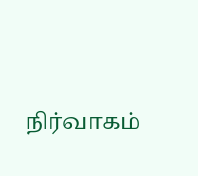நிர்வாகம்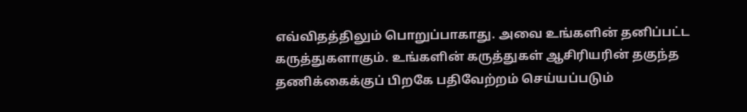எவ்விதத்திலும் பொறுப்பாகாது. அவை உங்களின் தனிப்பட்ட கருத்துகளாகும். உங்களின் கருத்துகள் ஆசிரியரின் தகுந்த தணிக்கைக்குப் பிறகே பதிவேற்றம் செய்யப்படும்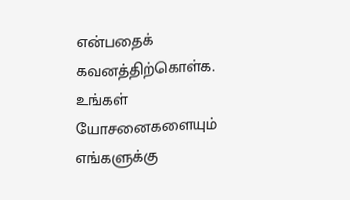என்பதைக் கவனத்திற்கொள்க. உங்கள் யோசனைகளையும் எங்களுக்கு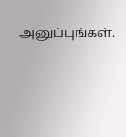அனுப்புங்கள்.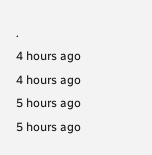.
4 hours ago
4 hours ago
5 hours ago
5 hours ago